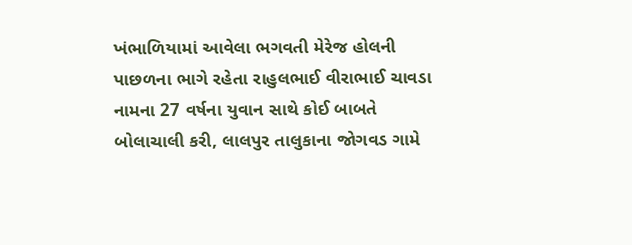ખંભાળિયામાં આવેલા ભગવતી મેરેજ હોલની પાછળના ભાગે રહેતા રાહુલભાઈ વીરાભાઈ ચાવડા નામના 27 વર્ષના યુવાન સાથે કોઈ બાબતે બોલાચાલી કરી, લાલપુર તાલુકાના જોગવડ ગામે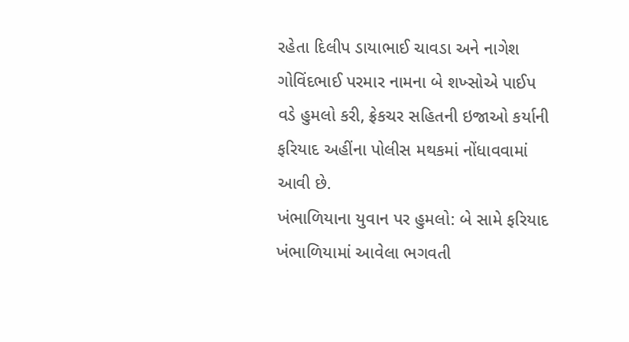રહેતા દિલીપ ડાયાભાઈ ચાવડા અને નાગેશ ગોવિંદભાઈ પરમાર નામના બે શખ્સોએ પાઈપ વડે હુમલો કરી, ફ્રેકચર સહિતની ઇજાઓ કર્યાની ફરિયાદ અહીંના પોલીસ મથકમાં નોંધાવવામાં આવી છે.
ખંભાળિયાના યુવાન પર હુમલો: બે સામે ફરિયાદ
ખંભાળિયામાં આવેલા ભગવતી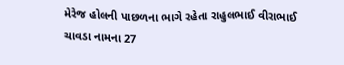મેરેજ હોલની પાછળના ભાગે રહેતા રાહુલભાઈ વીરાભાઈ ચાવડા નામના 27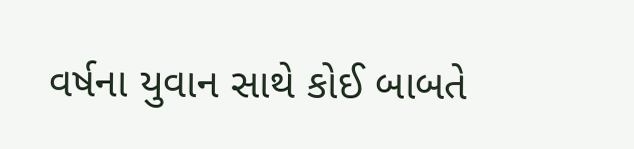વર્ષના યુવાન સાથે કોઈ બાબતે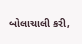બોલાચાલી કરી,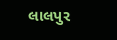લાલપુર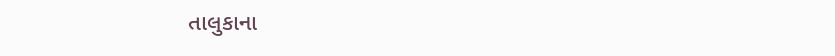તાલુકાના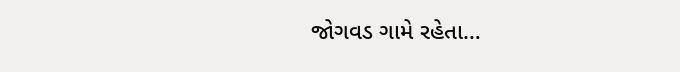જોગવડ ગામે રહેતા…